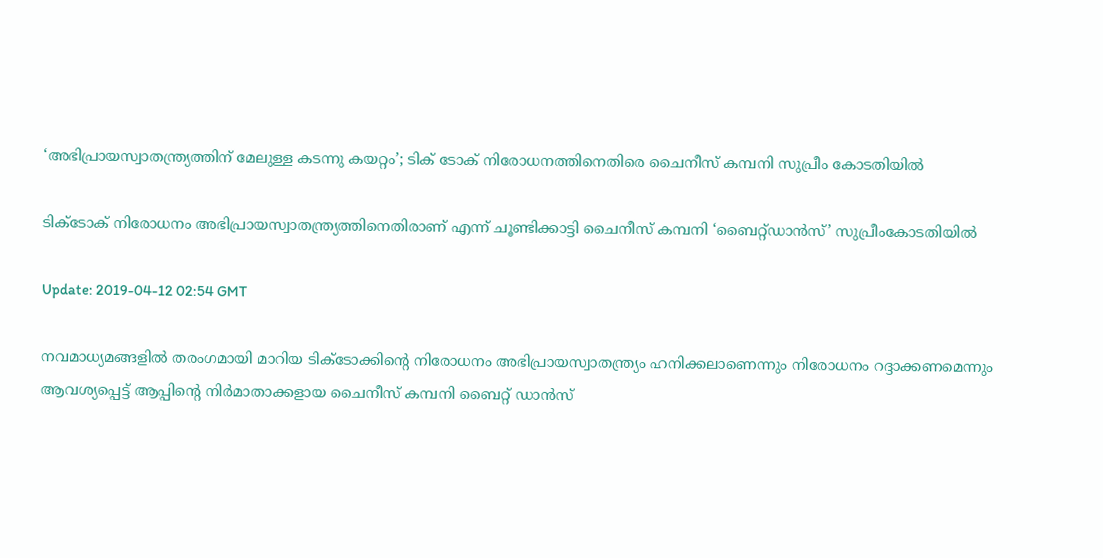‘അഭിപ്രായസ്വാതന്ത്ര്യത്തിന് മേലുള്ള കടന്നു കയറ്റം’; ടിക് ടോക് നിരോധനത്തിനെതിരെ ചൈനീസ് കമ്പനി സുപ്രീം കോടതിയില്‍

ടിക്ടോക് നിരോധനം അഭിപ്രായസ്വാതന്ത്ര്യത്തിനെതിരാണ് എന്ന് ചൂണ്ടിക്കാട്ടി ചൈനീസ് കമ്പനി ‘ബൈറ്റ്ഡാന്‍സ്’ സുപ്രീംകോടതിയില്‍

Update: 2019-04-12 02:54 GMT

നവമാധ്യമങ്ങളില്‍ തരംഗമായി മാറിയ ടിക്ടോക്കിന്റെ നിരോധനം അഭിപ്രായസ്വാതന്ത്ര്യം ഹനിക്കലാണെന്നും നിരോധനം റദ്ദാക്കണമെന്നും ആവശ്യപ്പെട്ട് ആപ്പിന്‍റെ നിര്‍മാതാക്കളായ ചൈനീസ് കമ്പനി ബൈറ്റ് ഡാന്‍സ്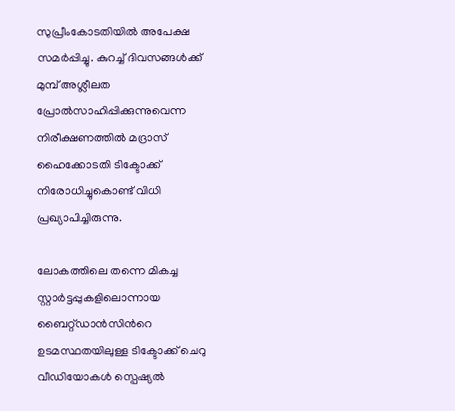സുപ്രീംകോടതിയില്‍ അപേക്ഷ സമര്‍പ്പിച്ചു. കുറച്ച് ദിവസങ്ങള്‍ക്ക് മുമ്പ് അശ്ലീലത പ്രോല്‍സാഹിപ്പിക്കുന്നുവെന്ന നിരീക്ഷണത്തില്‍ മദ്രാസ് ഹൈക്കോടതി ടിക്ടോക്ക് നിരോധിച്ചുകൊണ്ട് വിധി പ്രഖ്യാപിച്ചിരുന്നു.

ലോകത്തിലെ തന്നെ മികച്ച സ്റ്റാര്‍ട്ടപ്പുകളിലൊന്നായ ബൈറ്റ്ഡാന്‍സിന്‍റെ ഉടമസ്ഥതയിലുള്ള ടിക്ടോക്ക് ചെറു വീഡിയോകള്‍ സ്പെഷ്യല്‍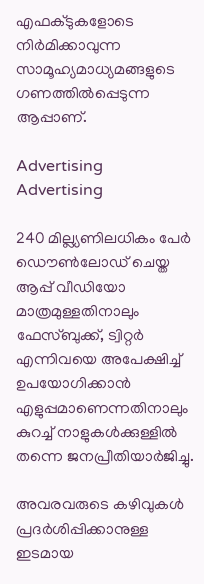എഫക്ടുകളോടെ നിര്‍മിക്കാവുന്ന സാമൂഹ്യമാധ്യമങ്ങളുടെ ഗണത്തില്‍പ്പെടുന്ന ആപ്പാണ്.

Advertising
Advertising

240 മില്ല്യണിലധികം പേര്‍ ഡൌണ്‍ലോഡ് ചെയ്ത ആപ്പ് വീഡിയോ മാത്രമുള്ളതിനാലും ഫേസ്ബുക്ക്, ട്വിറ്റര്‍ എന്നിവയെ അപേക്ഷിച്ച് ഉപയോഗിക്കാന്‍ എളുപ്പമാണെന്നതിനാലും കുറച്ച് നാളുകള്‍ക്കുള്ളില്‍ തന്നെ ജനപ്രീതിയാര്‍ജിച്ചു.

അവരവരുടെ കഴിവുകള്‍ പ്രദര്‍ശിപ്പിക്കാനുള്ള ഇടമായ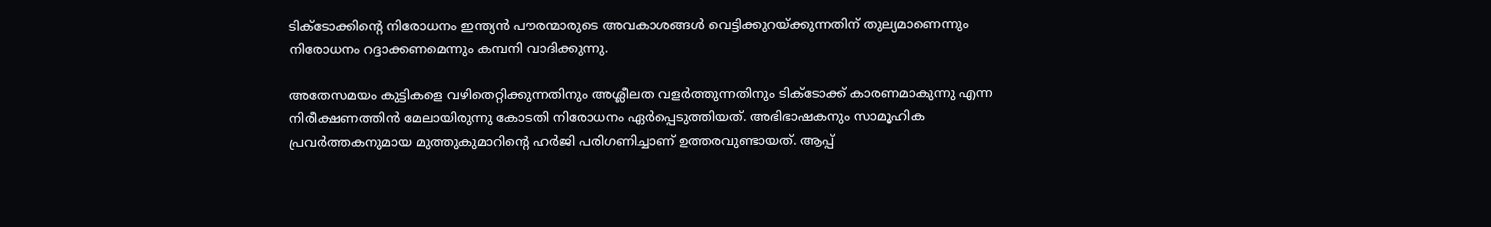ടിക്ടോക്കിന്‍റെ നിരോധനം ഇന്ത്യന്‍ പൗരന്മാരുടെ അവകാശങ്ങൾ വെട്ടിക്കുറയ്ക്കുന്നതിന് തുല്യമാണെന്നും നിരോധനം റദ്ദാക്കണമെന്നും കമ്പനി വാദിക്കുന്നു.

അതേസമയം കുട്ടികളെ വഴിതെറ്റിക്കുന്നതിനും അശ്ലീലത വളര്‍ത്തുന്നതിനും ടിക്ടോക്ക് കാരണമാകുന്നു എന്ന നിരീക്ഷണത്തിന്‍ മേലായിരുന്നു കോടതി നിരോധനം ഏര്‍പ്പെടുത്തിയത്. അഭിഭാഷകനും സാമൂഹിക പ്രവർത്തകനുമായ മുത്തുകുമാറിന്‍റെ ഹര്‍ജി പരിഗണിച്ചാണ് ഉത്തരവുണ്ടായത്. ആപ്പ്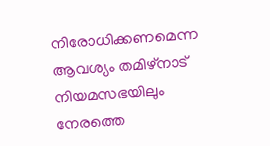നിരോധിക്കണമെന്ന ആവശ്യം തമിഴ്നാട് നിയമസഭയിലും നേരത്തെ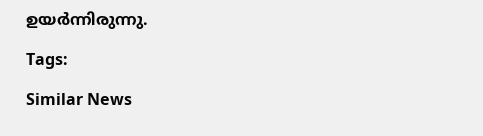ഉയര്‍ന്നിരുന്നു.

Tags:

Similar News